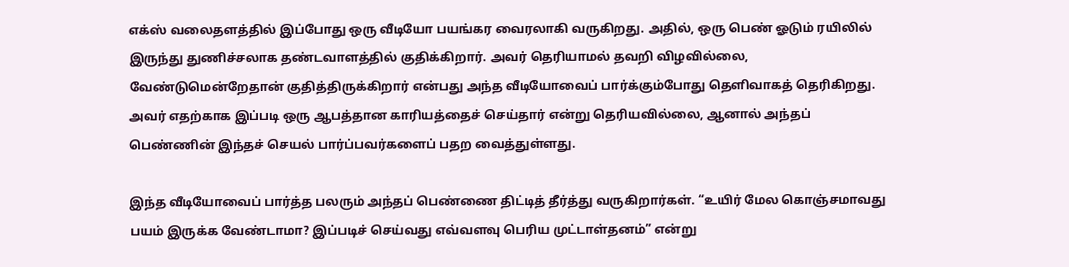எக்ஸ் வலைதளத்தில் இப்போது ஒரு வீடியோ பயங்கர வைரலாகி வருகிறது. அதில், ஒரு பெண் ஓடும் ரயிலில் இருந்து துணிச்சலாக தண்டவாளத்தில் குதிக்கிறார். அவர் தெரியாமல் தவறி விழவில்லை, வேண்டுமென்றேதான் குதித்திருக்கிறார் என்பது அந்த வீடியோவைப் பார்க்கும்போது தெளிவாகத் தெரிகிறது. அவர் எதற்காக இப்படி ஒரு ஆபத்தான காரியத்தைச் செய்தார் என்று தெரியவில்லை, ஆனால் அந்தப் பெண்ணின் இந்தச் செயல் பார்ப்பவர்களைப் பதற வைத்துள்ளது.

இந்த வீடியோவைப் பார்த்த பலரும் அந்தப் பெண்ணை திட்டித் தீர்த்து வருகிறார்கள். “உயிர் மேல கொஞ்சமாவது பயம் இருக்க வேண்டாமா? இப்படிச் செய்வது எவ்வளவு பெரிய முட்டாள்தனம்” என்று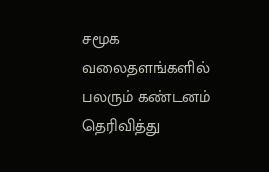சமூக வலைதளங்களில் பலரும் கண்டனம் தெரிவித்து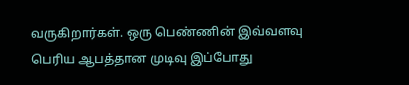வருகிறார்கள். ஒரு பெண்ணின் இவ்வளவு பெரிய ஆபத்தான முடிவு இப்போது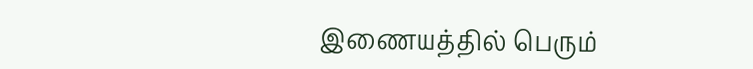இணையத்தில் பெரும்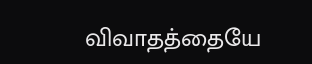விவாதத்தையே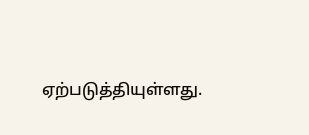ஏற்படுத்தியுள்ளது.